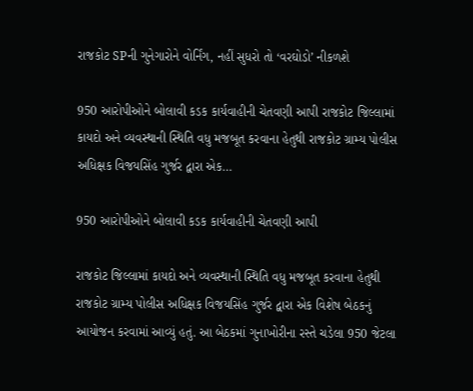રાજકોટ SPની ગુનેગારોને વોર્નિંગ, નહીં સુધરો તો ‘વરઘોડો’ નીકળશે

950 આરોપીઓને બોલાવી કડક કાર્યવાહીની ચેતવણી આપી રાજકોટ જિલ્લામાં કાયદો અને વ્યવસ્થાની સ્થિતિ વધુ મજબૂત કરવાના હેતુથી રાજકોટ ગ્રામ્ય પોલીસ અધિક્ષક વિજયસિંહ ગુર્જર દ્વારા એક…

950 આરોપીઓને બોલાવી કડક કાર્યવાહીની ચેતવણી આપી

રાજકોટ જિલ્લામાં કાયદો અને વ્યવસ્થાની સ્થિતિ વધુ મજબૂત કરવાના હેતુથી રાજકોટ ગ્રામ્ય પોલીસ અધિક્ષક વિજયસિંહ ગુર્જર દ્વારા એક વિશેષ બેઠકનું આયોજન કરવામાં આવ્યું હતું. આ બેઠકમાં ગુનાખોરીના રસ્તે ચડેલા 950 જેટલા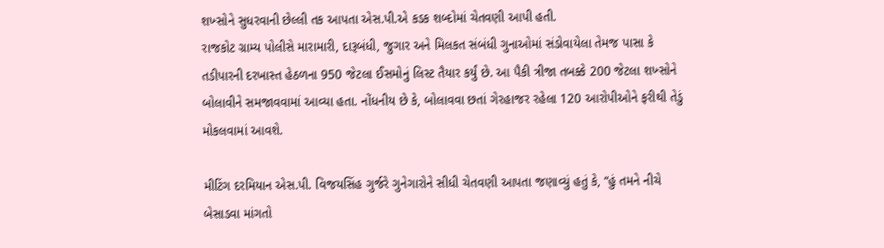શખ્સોને સુધરવાની છેલ્લી તક આપતા એસ.પી.એ કડક શબ્દોમાં ચેતવણી આપી હતી.
રાજકોટ ગ્રામ્ય પોલીસે મારામારી, દારૂબંધી, જુગાર અને મિલકત સંબંધી ગુનાઓમાં સંડોવાયેલા તેમજ પાસા કે તડીપારની દરખાસ્ત હેઠળના 950 જેટલા ઈસમોનું લિસ્ટ તૈયાર કર્યું છે. આ પૈકી ત્રીજા તબક્કે 200 જેટલા શખ્સોને બોલાવીને સમજાવવામાં આવ્યા હતા. નોંધનીય છે કે, બોલાવવા છતાં ગેરહાજર રહેલા 120 આરોપીઓને ફરીથી તેડું મોકલવામાં આવશે.

મીટિંગ દરમિયાન એસ.પી. વિજયસિંહ ગુર્જરે ગુનેગારોને સીધી ચેતવણી આપતા જણાવ્યું હતું કે, “હું તમને નીચે બેસાડવા માંગતો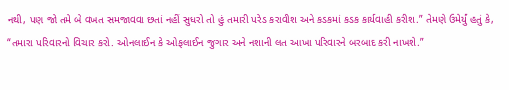નથી, પણ જો તમે બે વખત સમજાવવા છતાં નહીં સુધરો તો હું તમારી પરેડ કરાવીશ અને કડકમાં કડક કાર્યવાહી કરીશ.” તેમણે ઉમેર્યું હતું કે, “તમારા પરિવારનો વિચાર કરો. ઓનલાઈન કે ઓફલાઈન જુગાર અને નશાની લત આખા પરિવારને બરબાદ કરી નાખશે.”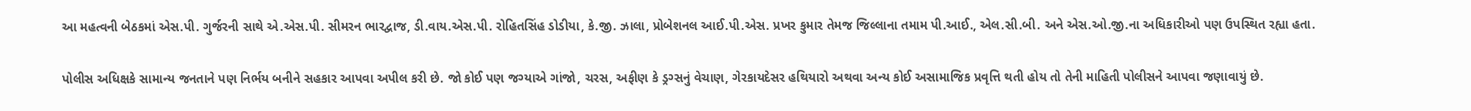આ મહત્વની બેઠકમાં એસ.પી. ગુર્જરની સાથે એ.એસ.પી. સીમરન ભારદ્વાજ, ડી.વાય.એસ.પી. રોહિતસિંહ ડોડીયા, કે.જી. ઝાલા, પ્રોબેશનલ આઈ.પી.એસ. પ્રખર કુમાર તેમજ જિલ્લાના તમામ પી.આઈ., એલ.સી.બી. અને એસ.ઓ.જી.ના અધિકારીઓ પણ ઉપસ્થિત રહ્યા હતા.

પોલીસ અધિક્ષકે સામાન્ય જનતાને પણ નિર્ભય બનીને સહકાર આપવા અપીલ કરી છે. જો કોઈ પણ જગ્યાએ ગાંજો, ચરસ, અફીણ કે ડ્રગ્સનું વેચાણ, ગેરકાયદેસર હથિયારો અથવા અન્ય કોઈ અસામાજિક પ્રવૃત્તિ થતી હોય તો તેની માહિતી પોલીસને આપવા જણાવાયું છે.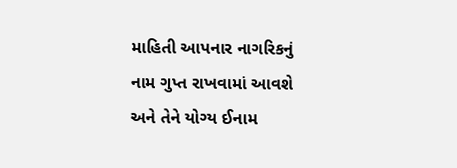માહિતી આપનાર નાગરિકનું નામ ગુપ્ત રાખવામાં આવશે અને તેને યોગ્ય ઈનામ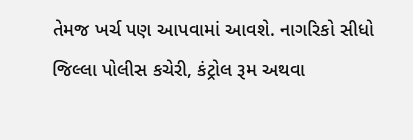તેમજ ખર્ચ પણ આપવામાં આવશે. નાગરિકો સીધો જિલ્લા પોલીસ કચેરી, કંટ્રોલ રૂમ અથવા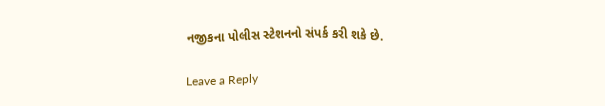નજીકના પોલીસ સ્ટેશનનો સંપર્ક કરી શકે છે.

Leave a Reply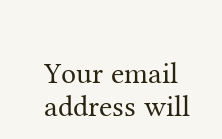Your email address will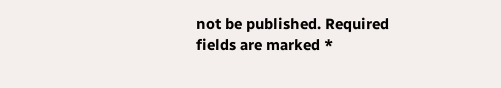not be published. Required fields are marked *